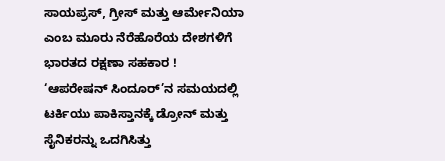ಸಾಯಪ್ರಸ್, ಗ್ರೀಸ್ ಮತ್ತು ಆರ್ಮೇನಿಯಾ ಎಂಬ ಮೂರು ನೆರೆಹೊರೆಯ ದೇಶಗಳಿಗೆ ಭಾರತದ ರಕ್ಷಣಾ ಸಹಕಾರ !
‘ಆಪರೇಷನ್ ಸಿಂದೂರ್’ನ ಸಮಯದಲ್ಲಿ ಟರ್ಕಿಯು ಪಾಕಿಸ್ತಾನಕ್ಕೆ ಡ್ರೋನ್ ಮತ್ತು ಸೈನಿಕರನ್ನು ಒದಗಿಸಿತ್ತು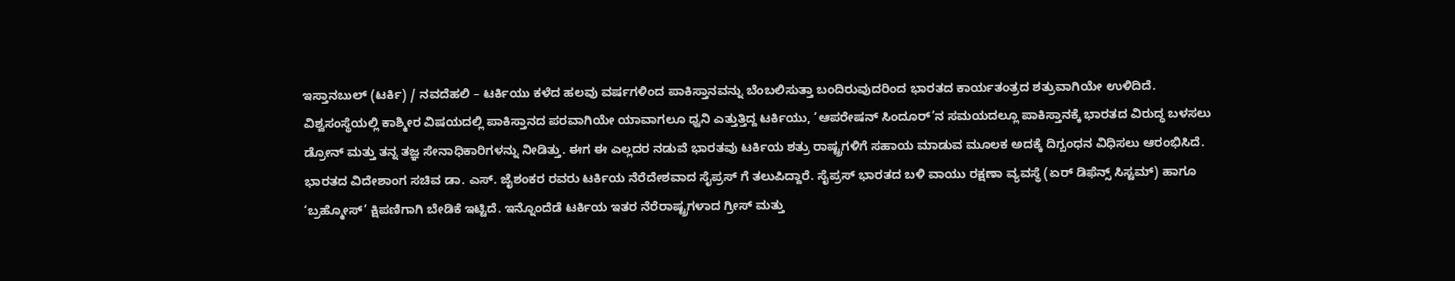ಇಸ್ತಾನಬುಲ್ (ಟರ್ಕಿ) / ನವದೆಹಲಿ – ಟರ್ಕಿಯು ಕಳೆದ ಹಲವು ವರ್ಷಗಳಿಂದ ಪಾಕಿಸ್ತಾನವನ್ನು ಬೆಂಬಲಿಸುತ್ತಾ ಬಂದಿರುವುದರಿಂದ ಭಾರತದ ಕಾರ್ಯತಂತ್ರದ ಶತ್ರುವಾಗಿಯೇ ಉಳಿದಿದೆ. ವಿಶ್ವಸಂಸ್ಥೆಯಲ್ಲಿ ಕಾಶ್ಮೀರ ವಿಷಯದಲ್ಲಿ ಪಾಕಿಸ್ತಾನದ ಪರವಾಗಿಯೇ ಯಾವಾಗಲೂ ಧ್ವನಿ ಎತ್ತುತ್ತಿದ್ದ ಟರ್ಕಿಯು, ‘ಆಪರೇಷನ್ ಸಿಂದೂರ್’ನ ಸಮಯದಲ್ಲೂ ಪಾಕಿಸ್ತಾನಕ್ಕೆ ಭಾರತದ ವಿರುದ್ಧ ಬಳಸಲು ಡ್ರೋನ್ ಮತ್ತು ತನ್ನ ತಜ್ಞ ಸೇನಾಧಿಕಾರಿಗಳನ್ನು ನೀಡಿತ್ತು. ಈಗ ಈ ಎಲ್ಲದರ ನಡುವೆ ಭಾರತವು ಟರ್ಕಿಯ ಶತ್ರು ರಾಷ್ಟ್ರಗಳಿಗೆ ಸಹಾಯ ಮಾಡುವ ಮೂಲಕ ಅದಕ್ಕೆ ದಿಗ್ಬಂಧನ ವಿಧಿಸಲು ಆರಂಭಿಸಿದೆ. ಭಾರತದ ವಿದೇಶಾಂಗ ಸಚಿವ ಡಾ. ಎಸ್. ಜೈಶಂಕರ ರವರು ಟರ್ಕಿಯ ನೆರೆದೇಶವಾದ ಸೈಪ್ರಸ್ ಗೆ ತಲುಪಿದ್ದಾರೆ. ಸೈಪ್ರಸ್ ಭಾರತದ ಬಳಿ ವಾಯು ರಕ್ಷಣಾ ವ್ಯವಸ್ಥೆ (ಏರ್ ಡಿಫೆನ್ಸ್ ಸಿಸ್ಟಮ್) ಹಾಗೂ ‘ಬ್ರಹ್ಮೋಸ್’ ಕ್ಷಿಪಣಿಗಾಗಿ ಬೇಡಿಕೆ ಇಟ್ಟಿದೆ. ಇನ್ನೊಂದೆಡೆ ಟರ್ಕಿಯ ಇತರ ನೆರೆರಾಷ್ಟ್ರಗಳಾದ ಗ್ರೀಸ್ ಮತ್ತು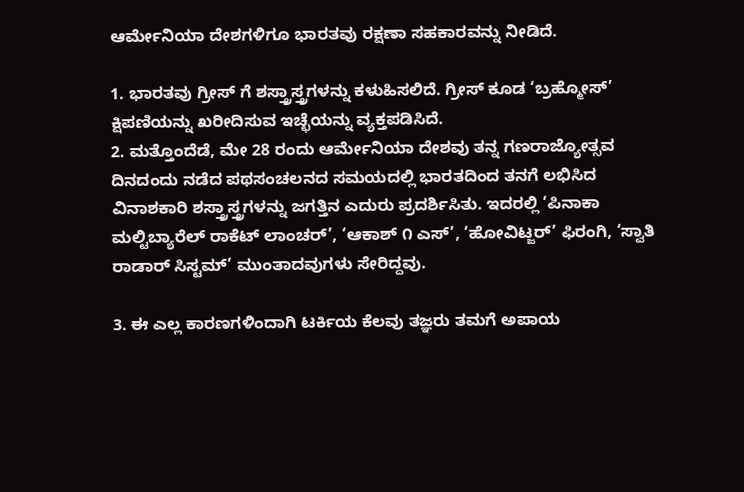ಆರ್ಮೇನಿಯಾ ದೇಶಗಳಿಗೂ ಭಾರತವು ರಕ್ಷಣಾ ಸಹಕಾರವನ್ನು ನೀಡಿದೆ.

1. ಭಾರತವು ಗ್ರೀಸ್ ಗೆ ಶಸ್ತ್ರಾಸ್ತ್ರಗಳನ್ನು ಕಳುಹಿಸಲಿದೆ. ಗ್ರೀಸ್ ಕೂಡ ‘ಬ್ರಹ್ಮೋಸ್’ ಕ್ಷಿಪಣಿಯನ್ನು ಖರೀದಿಸುವ ಇಚ್ಛೆಯನ್ನು ವ್ಯಕ್ತಪಡಿಸಿದೆ.
2. ಮತ್ತೊಂದೆಡೆ, ಮೇ 28 ರಂದು ಆರ್ಮೇನಿಯಾ ದೇಶವು ತನ್ನ ಗಣರಾಜ್ಯೋತ್ಸವ ದಿನದಂದು ನಡೆದ ಪಥಸಂಚಲನದ ಸಮಯದಲ್ಲಿ ಭಾರತದಿಂದ ತನಗೆ ಲಭಿಸಿದ ವಿನಾಶಕಾರಿ ಶಸ್ತ್ರಾಸ್ತ್ರಗಳನ್ನು ಜಗತ್ತಿನ ಎದುರು ಪ್ರದರ್ಶಿಸಿತು. ಇದರಲ್ಲಿ ‘ಪಿನಾಕಾ ಮಲ್ಟಿಬ್ಯಾರೆಲ್ ರಾಕೆಟ್ ಲಾಂಚರ್’, ‘ಆಕಾಶ್ ೧ ಎಸ್’, ‘ಹೋವಿಟ್ಜರ್’ ಫಿರಂಗಿ, ‘ಸ್ವಾತಿ ರಾಡಾರ್ ಸಿಸ್ಟಮ್’ ಮುಂತಾದವುಗಳು ಸೇರಿದ್ದವು.

3. ಈ ಎಲ್ಲ ಕಾರಣಗಳಿಂದಾಗಿ ಟರ್ಕಿಯ ಕೆಲವು ತಜ್ಞರು ತಮಗೆ ಅಪಾಯ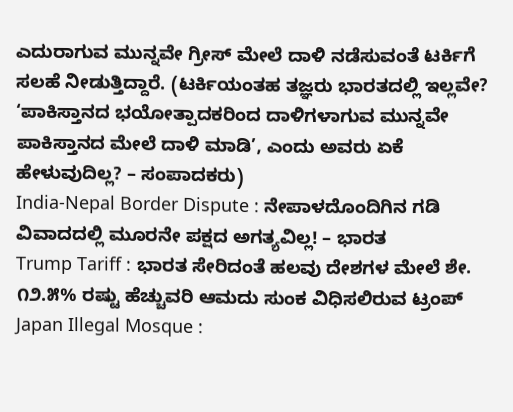ಎದುರಾಗುವ ಮುನ್ನವೇ ಗ್ರೀಸ್ ಮೇಲೆ ದಾಳಿ ನಡೆಸುವಂತೆ ಟರ್ಕಿಗೆ ಸಲಹೆ ನೀಡುತ್ತಿದ್ದಾರೆ. (ಟರ್ಕಿಯಂತಹ ತಜ್ಞರು ಭಾರತದಲ್ಲಿ ಇಲ್ಲವೇ? ‘ಪಾಕಿಸ್ತಾನದ ಭಯೋತ್ಪಾದಕರಿಂದ ದಾಳಿಗಳಾಗುವ ಮುನ್ನವೇ ಪಾಕಿಸ್ತಾನದ ಮೇಲೆ ದಾಳಿ ಮಾಡಿ’, ಎಂದು ಅವರು ಏಕೆ ಹೇಳುವುದಿಲ್ಲ? – ಸಂಪಾದಕರು)
India-Nepal Border Dispute : ನೇಪಾಳದೊಂದಿಗಿನ ಗಡಿ ವಿವಾದದಲ್ಲಿ ಮೂರನೇ ಪಕ್ಷದ ಅಗತ್ಯವಿಲ್ಲ! – ಭಾರತ
Trump Tariff : ಭಾರತ ಸೇರಿದಂತೆ ಹಲವು ದೇಶಗಳ ಮೇಲೆ ಶೇ. ೧೨.೫% ರಷ್ಟು ಹೆಚ್ಚುವರಿ ಆಮದು ಸುಂಕ ವಿಧಿಸಲಿರುವ ಟ್ರಂಪ್
Japan Illegal Mosque :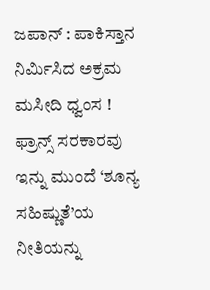ಜಪಾನ್ : ಪಾಕಿಸ್ತಾನ ನಿರ್ಮಿಸಿದ ಅಕ್ರಮ ಮಸೀದಿ ಧ್ವಂಸ !
ಫ್ರಾನ್ಸ್ ಸರಕಾರವು ಇನ್ನು ಮುಂದೆ ‘ಶೂನ್ಯ ಸಹಿಷ್ಣುತೆ’ಯ ನೀತಿಯನ್ನು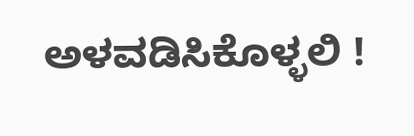ಅಳವಡಿಸಿಕೊಳ್ಳಲಿ !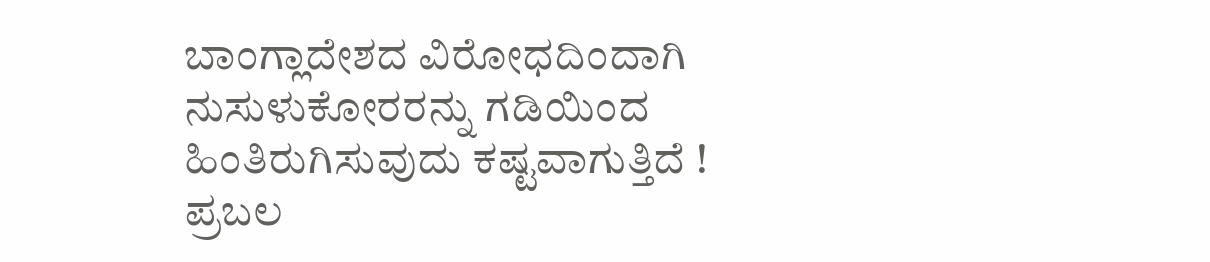ಬಾಂಗ್ಲಾದೇಶದ ವಿರೋಧದಿಂದಾಗಿ ನುಸುಳುಕೋರರನ್ನು ಗಡಿಯಿಂದ ಹಿಂತಿರುಗಿಸುವುದು ಕಷ್ಟವಾಗುತ್ತಿದೆ !
ಪ್ರಬಲ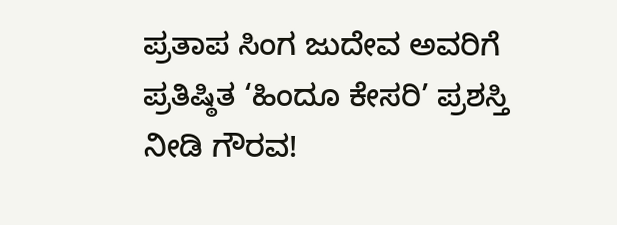ಪ್ರತಾಪ ಸಿಂಗ ಜುದೇವ ಅವರಿಗೆ ಪ್ರತಿಷ್ಠಿತ ‘ಹಿಂದೂ ಕೇಸರಿ’ ಪ್ರಶಸ್ತಿ ನೀಡಿ ಗೌರವ!